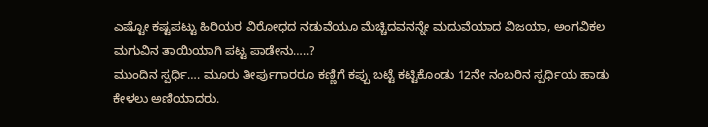ಎಷ್ಟೋ ಕಷ್ಟಪಟ್ಟು ಹಿರಿಯರ ವಿರೋಧದ ನಡುವೆಯೂ ಮೆಚ್ಚಿದವನನ್ನೇ ಮದುವೆಯಾದ ವಿಜಯಾ, ಅಂಗವಿಕಲ ಮಗುವಿನ ತಾಯಿಯಾಗಿ ಪಟ್ಟ ಪಾಡೇನು…..?
ಮುಂದಿನ ಸ್ಪರ್ಧಿ…. ಮೂರು ತೀರ್ಪುಗಾರರೂ ಕಣ್ಣಿಗೆ ಕಪ್ಪು ಬಟ್ಟೆ ಕಟ್ಟಿಕೊಂಡು 12ನೇ ನಂಬರಿನ ಸ್ಪರ್ಧಿಯ ಹಾಡು ಕೇಳಲು ಅಣಿಯಾದರು.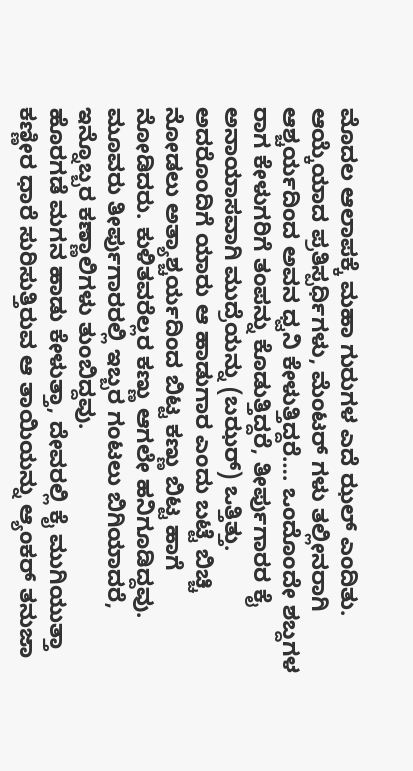ಮೊದಲ ಆಲಾಪಕ್ಕೆ ಮಹಾ ಗುರುಗಳ ಎದೆ ಝಲ್ ಎಂದಿತು. ಆಯ್ಕೆಯಾದ ಪ್ರತಿಸ್ಪರ್ಧಿಗಳು, ಮೆಂಟರ್ ಗಳು ತಲ್ಲೀನರಾಗಿ ಆಶ್ಚರ್ಯದಿಂದ ಅವನ ಧ್ವನಿ ಕೇಳುತ್ತಿದ್ದರೆ…. ಒಂದೊಂದೇ ಶಬ್ದಗಳ ರಾಗ ಕೇಳುಗರಿಗೆ ತಂಪನ್ನು ಕೊಡುತ್ತಿದ್ದರೆ, ತೀರ್ಪುಗಾರರ ಕೈ ಅನಾಯಾಸವಾಗಿ ಮುದ್ರೆಯನ್ನು (ಬಝರ್) ಒತ್ತಿತ್ತು.
ಅದರೊಂದಿಗೆ ಯಾರು ಆ ಹಾಡುಗಾರ ಎಂದು ಬಟ್ಟೆ ಬಿಚ್ಚಿ ನೋಡಲು ಅತ್ಯಾಶ್ಚರ್ಯದಿಂದ ಬಿಟ್ಟ ಕಣ್ಣು ಬಿಟ್ಟ ಹಾಗೆ ನೋಡಿದರು. ಕುಳಿತವರೆಲ್ಲರ ಕಣ್ಣು ಆಗಲೇ ಹನಿಗೂಡಿದ್ದವು. ಮೂವರು ತೀರ್ಪುಗಾರರಲ್ಲಿ ಇಬ್ಬರ ಗಂಟಲು ಬಿಗಿಯಾದರೆ, ಇನ್ನೊಬ್ಬರ ಕಣ್ಣಾಲಿಗಳು ತುಂಬಿದ್ದವು.
ಹೊರಗಡೆ ಮಗನ ಹಾಡು ಕೇಳುತ್ತಾ, ದೇವರಲ್ಲಿ ಕೈ ಮುಗಿಯುತ್ತಾ ಕಣ್ಣೀರ ಧಾರೆ ಸುರಿಸುತ್ತಿರುವ ಆ ತಾಯಿಯನ್ನು ಆ್ಯಂಕರ್ ತನುಜಾ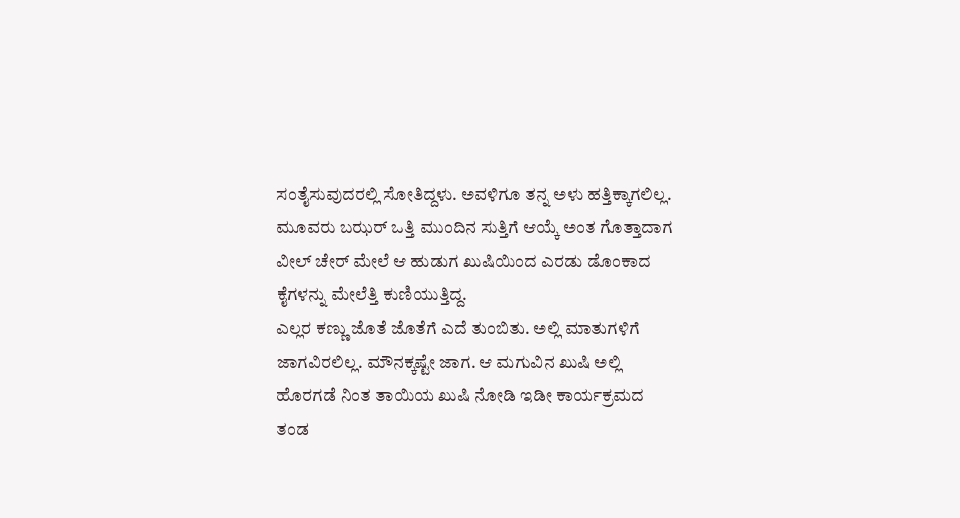ಸಂತೈಸುವುದರಲ್ಲಿ ಸೋತಿದ್ದಳು. ಅವಳಿಗೂ ತನ್ನ ಅಳು ಹತ್ತಿಕ್ಕಾಗಲಿಲ್ಲ. ಮೂವರು ಬಝರ್ ಒತ್ತಿ ಮುಂದಿನ ಸುತ್ತಿಗೆ ಆಯ್ಕೆ ಅಂತ ಗೊತ್ತಾದಾಗ ವೀಲ್ ಚೇರ್ ಮೇಲೆ ಆ ಹುಡುಗ ಖುಷಿಯಿಂದ ಎರಡು ಡೊಂಕಾದ ಕೈಗಳನ್ನು ಮೇಲೆತ್ತಿ ಕುಣಿಯುತ್ತಿದ್ದ.
ಎಲ್ಲರ ಕಣ್ಣು ಜೊತೆ ಜೊತೆಗೆ ಎದೆ ತುಂಬಿತು. ಅಲ್ಲಿ ಮಾತುಗಳಿಗೆ ಜಾಗವಿರಲಿಲ್ಲ. ಮೌನಕ್ಕಷ್ಟೇ ಜಾಗ. ಆ ಮಗುವಿನ ಖುಷಿ ಅಲ್ಲಿ ಹೊರಗಡೆ ನಿಂತ ತಾಯಿಯ ಖುಷಿ ನೋಡಿ ಇಡೀ ಕಾರ್ಯಕ್ರಮದ ತಂಡ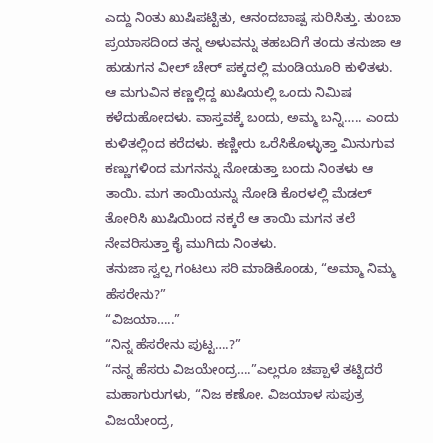ಎದ್ದು ನಿಂತು ಖುಷಿಪಟ್ಟಿತು, ಆನಂದಬಾಷ್ಪ ಸುರಿಸಿತ್ತು. ತುಂಬಾ ಪ್ರಯಾಸದಿಂದ ತನ್ನ ಅಳುವನ್ನು ತಹಬದಿಗೆ ತಂದು ತನುಜಾ ಆ ಹುಡುಗನ ವೀಲ್ ಚೇರ್ ಪಕ್ಕದಲ್ಲಿ ಮಂಡಿಯೂರಿ ಕುಳಿತಳು.
ಆ ಮಗುವಿನ ಕಣ್ಣಲ್ಲಿದ್ದ ಖುಷಿಯಲ್ಲಿ ಒಂದು ನಿಮಿಷ ಕಳೆದುಹೋದಳು. ವಾಸ್ತವಕ್ಕೆ ಬಂದು, ಅಮ್ಮ ಬನ್ನಿ….. ಎಂದು ಕುಳಿತಲ್ಲಿಂದ ಕರೆದಳು. ಕಣ್ಣೀರು ಒರೆಸಿಕೊಳ್ಳುತ್ತಾ ಮಿನುಗುವ ಕಣ್ಣುಗಳಿಂದ ಮಗನನ್ನು ನೋಡುತ್ತಾ ಬಂದು ನಿಂತಳು ಆ ತಾಯಿ. ಮಗ ತಾಯಿಯನ್ನು ನೋಡಿ ಕೊರಳಲ್ಲಿ ಮೆಡಲ್ ತೋರಿಸಿ ಖುಷಿಯಿಂದ ನಕ್ಕರೆ ಆ ತಾಯಿ ಮಗನ ತಲೆ ನೇವರಿಸುತ್ತಾ ಕೈ ಮುಗಿದು ನಿಂತಳು.
ತನುಜಾ ಸ್ವಲ್ಪ ಗಂಟಲು ಸರಿ ಮಾಡಿಕೊಂಡು, “ಅಮ್ಮಾ ನಿಮ್ಮ ಹೆಸರೇನು?”
“ವಿಜಯಾ…..”
“ನಿನ್ನ ಹೆಸರೇನು ಪುಟ್ಟ….?”
“ನನ್ನ ಹೆಸರು ವಿಜಯೇಂದ್ರ….”ಎಲ್ಲರೂ ಚಪ್ಪಾಳೆ ತಟ್ಟಿದರೆ ಮಹಾಗುರುಗಳು, “ನಿಜ ಕಣೋ. ವಿಜಯಾಳ ಸುಪುತ್ರ ವಿಜಯೇಂದ್ರ,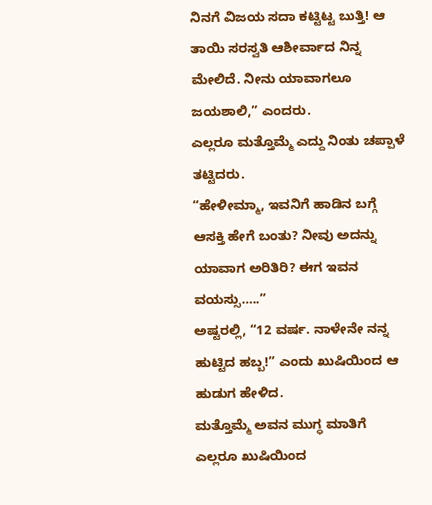ನಿನಗೆ ವಿಜಯ ಸದಾ ಕಟ್ಟಿಟ್ಟ ಬುತ್ತಿ! ಆ ತಾಯಿ ಸರಸ್ವತಿ ಆಶೀರ್ವಾದ ನಿನ್ನ ಮೇಲಿದೆ. ನೀನು ಯಾವಾಗಲೂ ಜಯಶಾಲಿ,” ಎಂದರು.
ಎಲ್ಲರೂ ಮತ್ತೊಮ್ಮೆ ಎದ್ದು ನಿಂತು ಚಪ್ಪಾಳೆ ತಟ್ಟಿದರು.
“ಹೇಳೀಮ್ಮಾ, ಇವನಿಗೆ ಹಾಡಿನ ಬಗ್ಗೆ ಆಸಕ್ತಿ ಹೇಗೆ ಬಂತು? ನೀವು ಅದನ್ನು ಯಾವಾಗ ಅರಿತಿರಿ? ಈಗ ಇವನ ವಯಸ್ಸು…..”
ಅಷ್ಟರಲ್ಲಿ, “12 ವರ್ಷ. ನಾಳೇನೇ ನನ್ನ ಹುಟ್ಟಿದ ಹಬ್ಬ!” ಎಂದು ಖುಷಿಯಿಂದ ಆ ಹುಡುಗ ಹೇಳಿದ.
ಮತ್ತೊಮ್ಮೆ ಅವನ ಮುಗ್ಧ ಮಾತಿಗೆ ಎಲ್ಲರೂ ಖುಷಿಯಿಂದ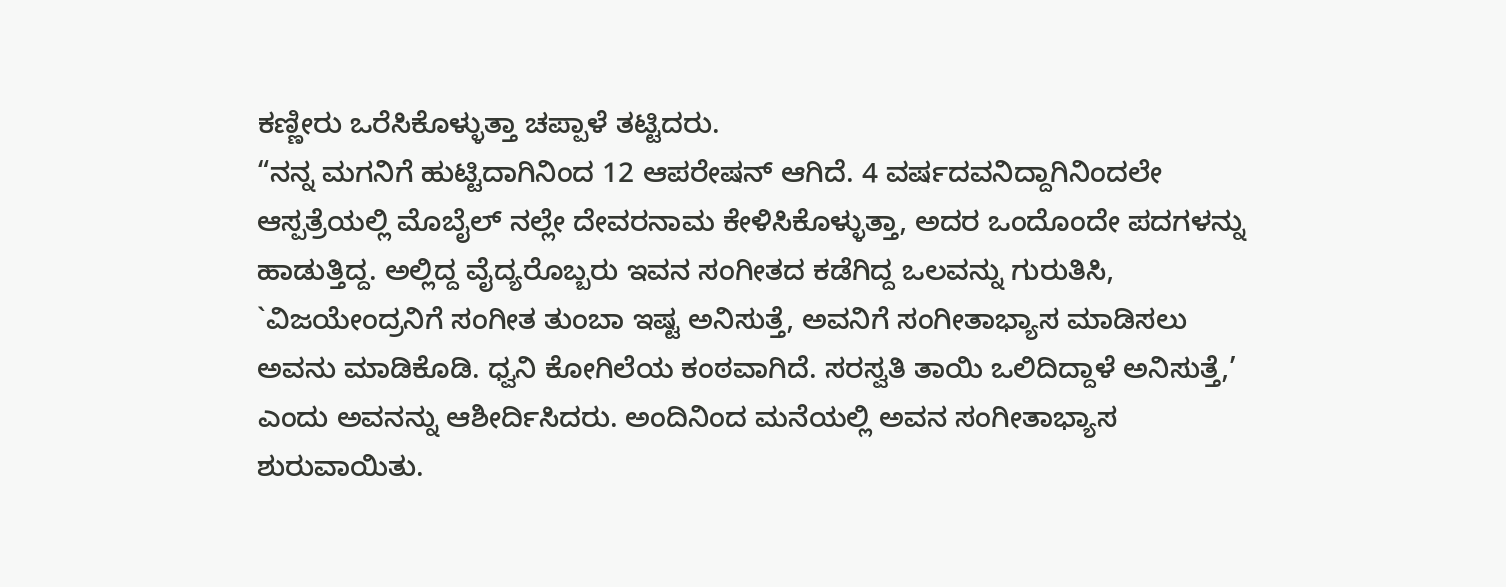ಕಣ್ಣೀರು ಒರೆಸಿಕೊಳ್ಳುತ್ತಾ ಚಪ್ಪಾಳೆ ತಟ್ಟಿದರು.
“ನನ್ನ ಮಗನಿಗೆ ಹುಟ್ಟಿದಾಗಿನಿಂದ 12 ಆಪರೇಷನ್ ಆಗಿದೆ. 4 ವರ್ಷದವನಿದ್ದಾಗಿನಿಂದಲೇ ಆಸ್ಪತ್ರೆಯಲ್ಲಿ ಮೊಬೈಲ್ ನಲ್ಲೇ ದೇವರನಾಮ ಕೇಳಿಸಿಕೊಳ್ಳುತ್ತಾ, ಅದರ ಒಂದೊಂದೇ ಪದಗಳನ್ನು ಹಾಡುತ್ತಿದ್ದ. ಅಲ್ಲಿದ್ದ ವೈದ್ಯರೊಬ್ಬರು ಇವನ ಸಂಗೀತದ ಕಡೆಗಿದ್ದ ಒಲವನ್ನು ಗುರುತಿಸಿ, `ವಿಜಯೇಂದ್ರನಿಗೆ ಸಂಗೀತ ತುಂಬಾ ಇಷ್ಟ ಅನಿಸುತ್ತೆ, ಅವನಿಗೆ ಸಂಗೀತಾಭ್ಯಾಸ ಮಾಡಿಸಲು ಅವನು ಮಾಡಿಕೊಡಿ. ಧ್ವನಿ ಕೋಗಿಲೆಯ ಕಂಠವಾಗಿದೆ. ಸರಸ್ವತಿ ತಾಯಿ ಒಲಿದಿದ್ದಾಳೆ ಅನಿಸುತ್ತೆ,’ ಎಂದು ಅವನನ್ನು ಆಶೀರ್ದಿಸಿದರು. ಅಂದಿನಿಂದ ಮನೆಯಲ್ಲಿ ಅವನ ಸಂಗೀತಾಭ್ಯಾಸ ಶುರುವಾಯಿತು.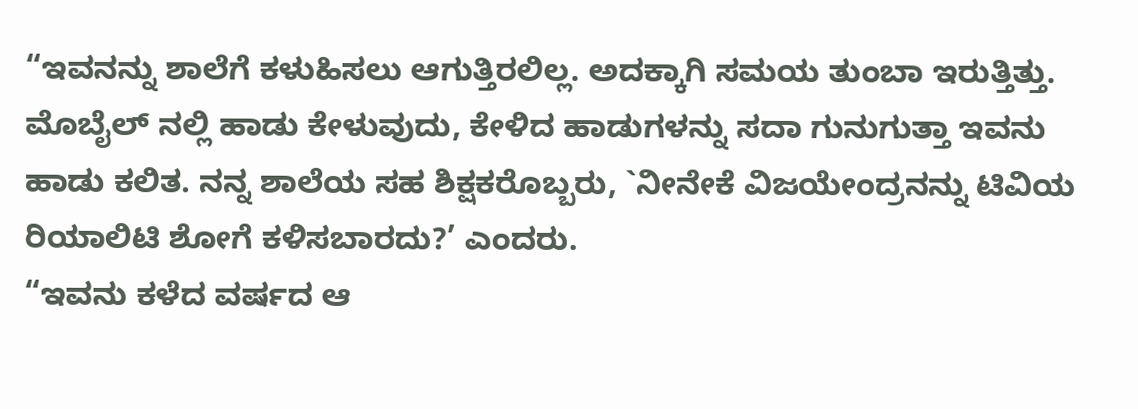“ಇವನನ್ನು ಶಾಲೆಗೆ ಕಳುಹಿಸಲು ಆಗುತ್ತಿರಲಿಲ್ಲ. ಅದಕ್ಕಾಗಿ ಸಮಯ ತುಂಬಾ ಇರುತ್ತಿತ್ತು. ಮೊಬೈಲ್ ನಲ್ಲಿ ಹಾಡು ಕೇಳುವುದು, ಕೇಳಿದ ಹಾಡುಗಳನ್ನು ಸದಾ ಗುನುಗುತ್ತಾ ಇವನು ಹಾಡು ಕಲಿತ. ನನ್ನ ಶಾಲೆಯ ಸಹ ಶಿಕ್ಷಕರೊಬ್ಬರು, `ನೀನೇಕೆ ವಿಜಯೇಂದ್ರನನ್ನು ಟಿವಿಯ ರಿಯಾಲಿಟಿ ಶೋಗೆ ಕಳಿಸಬಾರದು?’ ಎಂದರು.
“ಇವನು ಕಳೆದ ವರ್ಷದ ಆ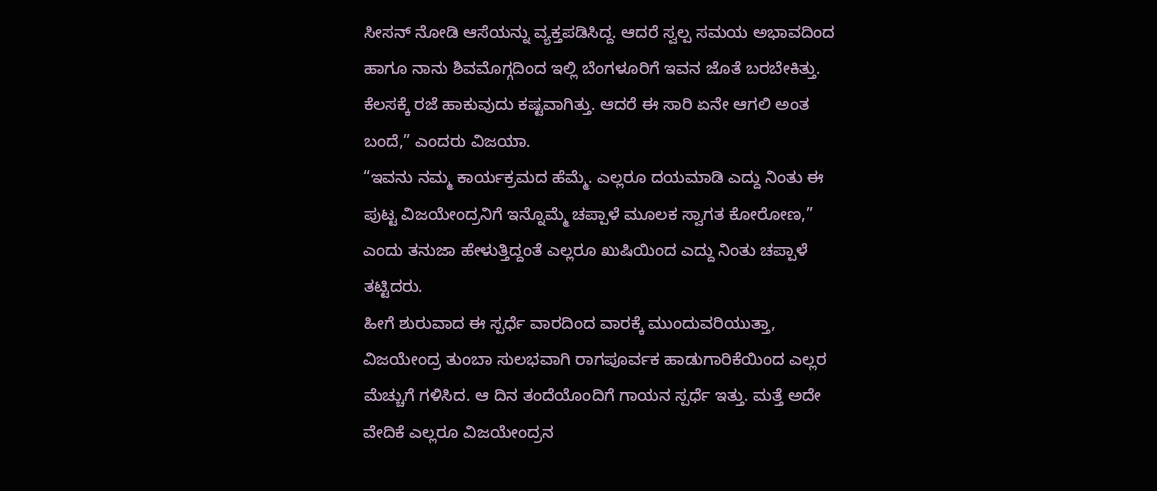ಸೀಸನ್ ನೋಡಿ ಆಸೆಯನ್ನು ವ್ಯಕ್ತಪಡಿಸಿದ್ದ. ಆದರೆ ಸ್ವಲ್ಪ ಸಮಯ ಅಭಾವದಿಂದ ಹಾಗೂ ನಾನು ಶಿವಮೊಗ್ಗದಿಂದ ಇಲ್ಲಿ ಬೆಂಗಳೂರಿಗೆ ಇವನ ಜೊತೆ ಬರಬೇಕಿತ್ತು. ಕೆಲಸಕ್ಕೆ ರಜೆ ಹಾಕುವುದು ಕಷ್ಟವಾಗಿತ್ತು. ಆದರೆ ಈ ಸಾರಿ ಏನೇ ಆಗಲಿ ಅಂತ ಬಂದೆ,” ಎಂದರು ವಿಜಯಾ.
“ಇವನು ನಮ್ಮ ಕಾರ್ಯಕ್ರಮದ ಹೆಮ್ಮೆ. ಎಲ್ಲರೂ ದಯಮಾಡಿ ಎದ್ದು ನಿಂತು ಈ ಪುಟ್ಟ ವಿಜಯೇಂದ್ರನಿಗೆ ಇನ್ನೊಮ್ಮೆ ಚಪ್ಪಾಳೆ ಮೂಲಕ ಸ್ವಾಗತ ಕೋರೋಣ,” ಎಂದು ತನುಜಾ ಹೇಳುತ್ತಿದ್ದಂತೆ ಎಲ್ಲರೂ ಖುಷಿಯಿಂದ ಎದ್ದು ನಿಂತು ಚಪ್ಪಾಳೆ ತಟ್ಟಿದರು.
ಹೀಗೆ ಶುರುವಾದ ಈ ಸ್ಪರ್ಧೆ ವಾರದಿಂದ ವಾರಕ್ಕೆ ಮುಂದುವರಿಯುತ್ತಾ, ವಿಜಯೇಂದ್ರ ತುಂಬಾ ಸುಲಭವಾಗಿ ರಾಗಪೂರ್ವಕ ಹಾಡುಗಾರಿಕೆಯಿಂದ ಎಲ್ಲರ ಮೆಚ್ಚುಗೆ ಗಳಿಸಿದ. ಆ ದಿನ ತಂದೆಯೊಂದಿಗೆ ಗಾಯನ ಸ್ಪರ್ಧೆ ಇತ್ತು. ಮತ್ತೆ ಅದೇ ವೇದಿಕೆ ಎಲ್ಲರೂ ವಿಜಯೇಂದ್ರನ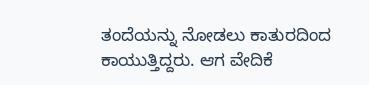ತಂದೆಯನ್ನು ನೋಡಲು ಕಾತುರದಿಂದ ಕಾಯುತ್ತಿದ್ದರು. ಆಗ ವೇದಿಕೆ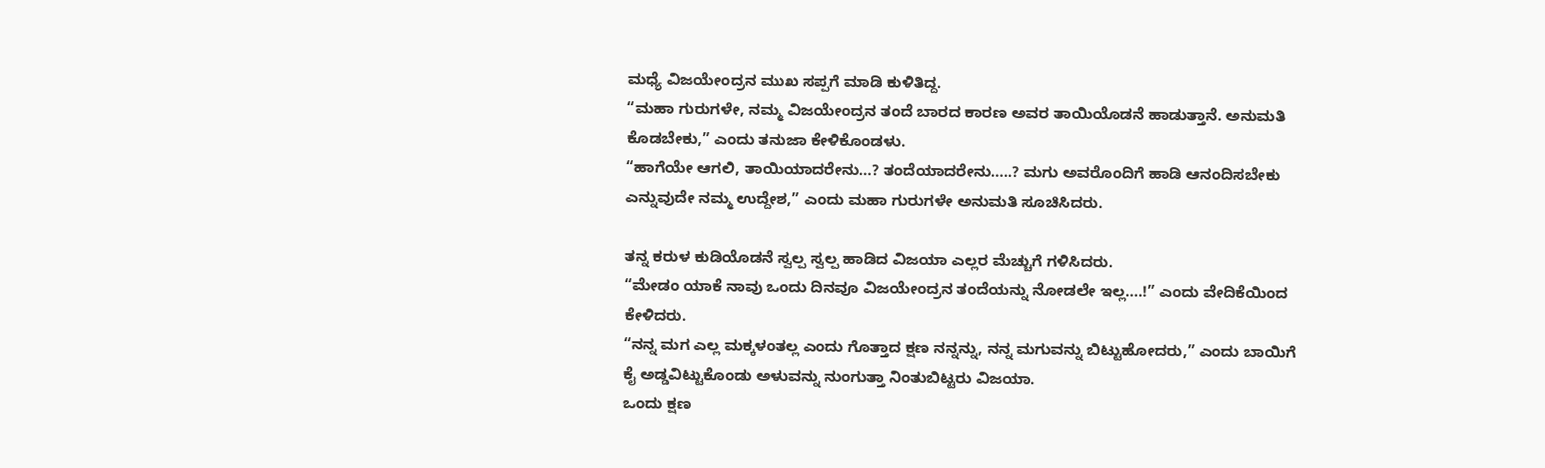ಮಧ್ಯೆ ವಿಜಯೇಂದ್ರನ ಮುಖ ಸಪ್ಪಗೆ ಮಾಡಿ ಕುಳಿತಿದ್ದ.
“ಮಹಾ ಗುರುಗಳೇ, ನಮ್ಮ ವಿಜಯೇಂದ್ರನ ತಂದೆ ಬಾರದ ಕಾರಣ ಅವರ ತಾಯಿಯೊಡನೆ ಹಾಡುತ್ತಾನೆ. ಅನುಮತಿ ಕೊಡಬೇಕು,” ಎಂದು ತನುಜಾ ಕೇಳಿಕೊಂಡಳು.
“ಹಾಗೆಯೇ ಆಗಲಿ, ತಾಯಿಯಾದರೇನು…? ತಂದೆಯಾದರೇನು…..? ಮಗು ಅವರೊಂದಿಗೆ ಹಾಡಿ ಆನಂದಿಸಬೇಕು ಎನ್ನುವುದೇ ನಮ್ಮ ಉದ್ದೇಶ,” ಎಂದು ಮಹಾ ಗುರುಗಳೇ ಅನುಮತಿ ಸೂಚಿಸಿದರು.

ತನ್ನ ಕರುಳ ಕುಡಿಯೊಡನೆ ಸ್ವಲ್ಪ ಸ್ವಲ್ಪ ಹಾಡಿದ ವಿಜಯಾ ಎಲ್ಲರ ಮೆಚ್ಚುಗೆ ಗಳಿಸಿದರು.
“ಮೇಡಂ ಯಾಕೆ ನಾವು ಒಂದು ದಿನವೂ ವಿಜಯೇಂದ್ರನ ತಂದೆಯನ್ನು ನೋಡಲೇ ಇಲ್ಲ….!” ಎಂದು ವೇದಿಕೆಯಿಂದ ಕೇಳಿದರು.
“ನನ್ನ ಮಗ ಎಲ್ಲ ಮಕ್ಕಳಂತಲ್ಲ ಎಂದು ಗೊತ್ತಾದ ಕ್ಷಣ ನನ್ನನ್ನು, ನನ್ನ ಮಗುವನ್ನು ಬಿಟ್ಟುಹೋದರು,” ಎಂದು ಬಾಯಿಗೆ ಕೈ ಅಡ್ಡವಿಟ್ಟುಕೊಂಡು ಅಳುವನ್ನು ನುಂಗುತ್ತಾ ನಿಂತುಬಿಟ್ಟರು ವಿಜಯಾ.
ಒಂದು ಕ್ಷಣ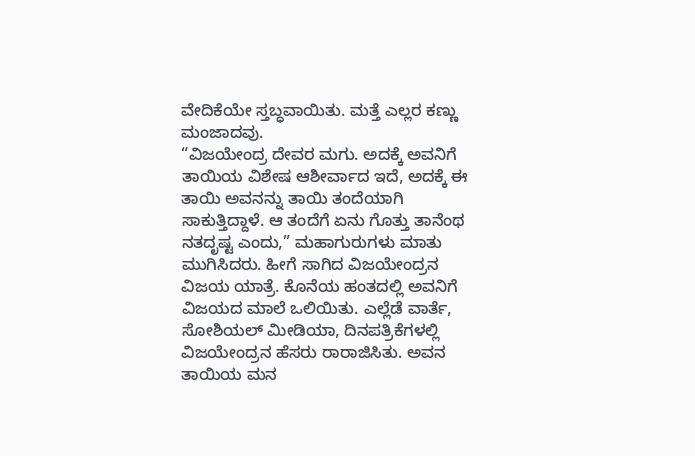ವೇದಿಕೆಯೇ ಸ್ತಬ್ಧವಾಯಿತು. ಮತ್ತೆ ಎಲ್ಲರ ಕಣ್ಣು ಮಂಜಾದವು.
“ವಿಜಯೇಂದ್ರ ದೇವರ ಮಗು. ಅದಕ್ಕೆ ಅವನಿಗೆ ತಾಯಿಯ ವಿಶೇಷ ಆಶೀರ್ವಾದ ಇದೆ, ಅದಕ್ಕೆ ಈ ತಾಯಿ ಅವನನ್ನು ತಾಯಿ ತಂದೆಯಾಗಿ ಸಾಕುತ್ತಿದ್ದಾಳೆ. ಆ ತಂದೆಗೆ ಏನು ಗೊತ್ತು ತಾನೆಂಥ ನತದೃಷ್ಟ ಎಂದು,” ಮಹಾಗುರುಗಳು ಮಾತು ಮುಗಿಸಿದರು. ಹೀಗೆ ಸಾಗಿದ ವಿಜಯೇಂದ್ರನ ವಿಜಯ ಯಾತ್ರೆ. ಕೊನೆಯ ಹಂತದಲ್ಲಿ ಅವನಿಗೆ ವಿಜಯದ ಮಾಲೆ ಒಲಿಯಿತು. ಎಲ್ಲೆಡೆ ವಾರ್ತೆ, ಸೋಶಿಯಲ್ ಮೀಡಿಯಾ, ದಿನಪತ್ರಿಕೆಗಳಲ್ಲಿ ವಿಜಯೇಂದ್ರನ ಹೆಸರು ರಾರಾಜಿಸಿತು. ಅವನ ತಾಯಿಯ ಮನ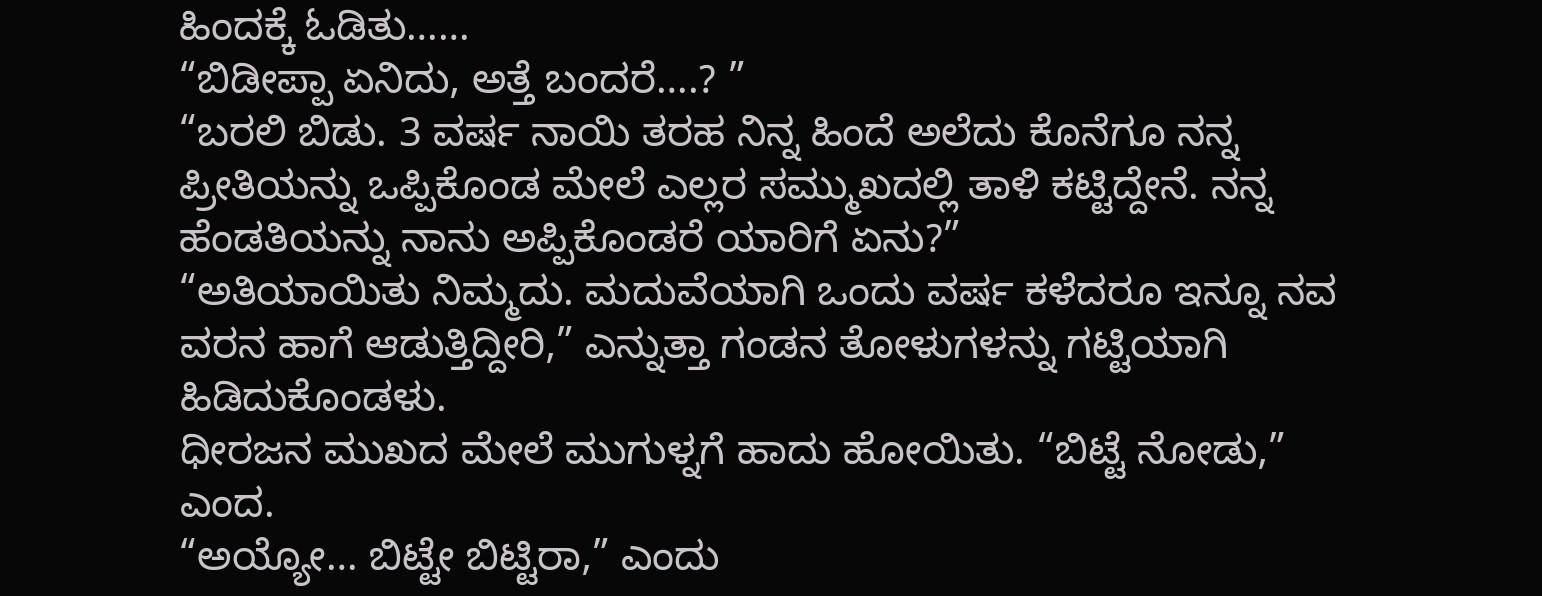ಹಿಂದಕ್ಕೆ ಓಡಿತು……
“ಬಿಡೀಪ್ಪಾ ಏನಿದು, ಅತ್ತೆ ಬಂದರೆ….? ”
“ಬರಲಿ ಬಿಡು. 3 ವರ್ಷ ನಾಯಿ ತರಹ ನಿನ್ನ ಹಿಂದೆ ಅಲೆದು ಕೊನೆಗೂ ನನ್ನ ಪ್ರೀತಿಯನ್ನು ಒಪ್ಪಿಕೊಂಡ ಮೇಲೆ ಎಲ್ಲರ ಸಮ್ಮುಖದಲ್ಲಿ ತಾಳಿ ಕಟ್ಟಿದ್ದೇನೆ. ನನ್ನ ಹೆಂಡತಿಯನ್ನು ನಾನು ಅಪ್ಪಿಕೊಂಡರೆ ಯಾರಿಗೆ ಏನು?”
“ಅತಿಯಾಯಿತು ನಿಮ್ಮದು. ಮದುವೆಯಾಗಿ ಒಂದು ವರ್ಷ ಕಳೆದರೂ ಇನ್ನೂ ನವ ವರನ ಹಾಗೆ ಆಡುತ್ತಿದ್ದೀರಿ,” ಎನ್ನುತ್ತಾ ಗಂಡನ ತೋಳುಗಳನ್ನು ಗಟ್ಟಿಯಾಗಿ ಹಿಡಿದುಕೊಂಡಳು.
ಧೀರಜನ ಮುಖದ ಮೇಲೆ ಮುಗುಳ್ನಗೆ ಹಾದು ಹೋಯಿತು. “ಬಿಟ್ಟೆ ನೋಡು,” ಎಂದ.
“ಅಯ್ಯೋ… ಬಿಟ್ಟೇ ಬಿಟ್ಟಿರಾ,” ಎಂದು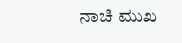ನಾಚಿ ಮುಖ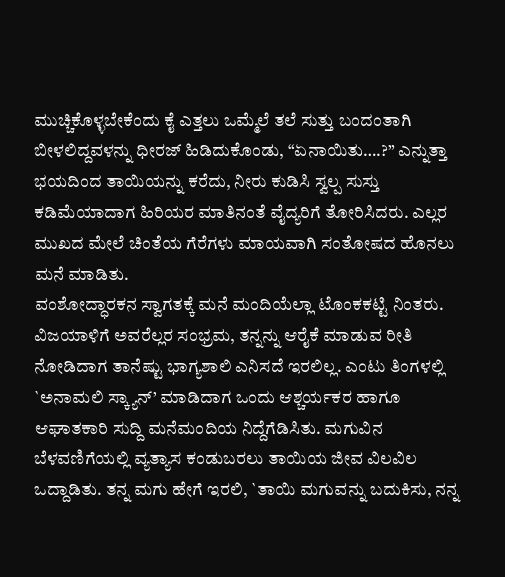ಮುಚ್ಚಿಕೊಳ್ಳಬೇಕೆಂದು ಕೈ ಎತ್ತಲು ಒಮ್ಮೆಲೆ ತಲೆ ಸುತ್ತು ಬಂದಂತಾಗಿ ಬೀಳಲಿದ್ದವಳನ್ನು ಧೀರಜ್ ಹಿಡಿದುಕೊಂಡು, “ಏನಾಯಿತು….?” ಎನ್ನುತ್ತಾ ಭಯದಿಂದ ತಾಯಿಯನ್ನು ಕರೆದು, ನೀರು ಕುಡಿಸಿ ಸ್ವಲ್ಪ ಸುಸ್ತು ಕಡಿಮೆಯಾದಾಗ ಹಿರಿಯರ ಮಾತಿನಂತೆ ವೈದ್ಯರಿಗೆ ತೋರಿಸಿದರು. ಎಲ್ಲರ ಮುಖದ ಮೇಲೆ ಚಿಂತೆಯ ಗೆರೆಗಳು ಮಾಯವಾಗಿ ಸಂತೋಷದ ಹೊನಲು ಮನೆ ಮಾಡಿತು.
ವಂಶೋದ್ಧಾರಕನ ಸ್ವಾಗತಕ್ಕೆ ಮನೆ ಮಂದಿಯೆಲ್ಲಾ ಟೊಂಕಕಟ್ಟಿ ನಿಂತರು. ವಿಜಯಾಳಿಗೆ ಅವರೆಲ್ಲರ ಸಂಭ್ರಮ, ತನ್ನನ್ನು ಆರೈಕೆ ಮಾಡುವ ರೀತಿ ನೋಡಿದಾಗ ತಾನೆಷ್ಟು ಭಾಗ್ಯಶಾಲಿ ಎನಿಸದೆ ಇರಲಿಲ್ಲ. ಎಂಟು ತಿಂಗಳಲ್ಲಿ `ಅನಾಮಲಿ ಸ್ಕ್ಯಾನ್’ ಮಾಡಿದಾಗ ಒಂದು ಆಶ್ಚರ್ಯಕರ ಹಾಗೂ ಆಘಾತಕಾರಿ ಸುದ್ದಿ ಮನೆಮಂದಿಯ ನಿದ್ದೆಗೆಡಿಸಿತು. ಮಗುವಿನ ಬೆಳವಣಿಗೆಯಲ್ಲಿ ವ್ಯತ್ಯಾಸ ಕಂಡುಬರಲು ತಾಯಿಯ ಜೀವ ವಿಲವಿಲ ಒದ್ದಾಡಿತು. ತನ್ನ ಮಗು ಹೇಗೆ ಇರಲಿ, `ತಾಯಿ ಮಗುವನ್ನು ಬದುಕಿಸು, ನನ್ನ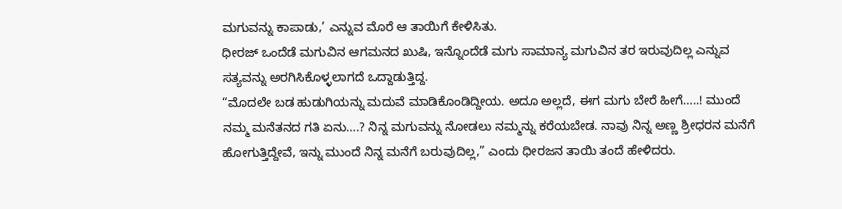ಮಗುವನ್ನು ಕಾಪಾಡು,’ ಎನ್ನುವ ಮೊರೆ ಆ ತಾಯಿಗೆ ಕೇಳಿಸಿತು.
ಧೀರಜ್ ಒಂದೆಡೆ ಮಗುವಿನ ಆಗಮನದ ಖುಷಿ, ಇನ್ನೊಂದೆಡೆ ಮಗು ಸಾಮಾನ್ಯ ಮಗುವಿನ ತರ ಇರುವುದಿಲ್ಲ ಎನ್ನುವ ಸತ್ಯವನ್ನು ಅರಗಿಸಿಕೊಳ್ಳಲಾಗದೆ ಒದ್ದಾಡುತ್ತಿದ್ದ.
“ಮೊದಲೇ ಬಡ ಹುಡುಗಿಯನ್ನು ಮದುವೆ ಮಾಡಿಕೊಂಡಿದ್ದೀಯ. ಅದೂ ಅಲ್ಲದೆ, ಈಗ ಮಗು ಬೇರೆ ಹೀಗೆ…..! ಮುಂದೆ ನಮ್ಮ ಮನೆತನದ ಗತಿ ಏನು….? ನಿನ್ನ ಮಗುವನ್ನು ನೋಡಲು ನಮ್ಮನ್ನು ಕರೆಯಬೇಡ. ನಾವು ನಿನ್ನ ಅಣ್ಣ ಶ್ರೀಧರನ ಮನೆಗೆ ಹೋಗುತ್ತಿದ್ದೇವೆ, ಇನ್ನು ಮುಂದೆ ನಿನ್ನ ಮನೆಗೆ ಬರುವುದಿಲ್ಲ,” ಎಂದು ಧೀರಜನ ತಾಯಿ ತಂದೆ ಹೇಳಿದರು.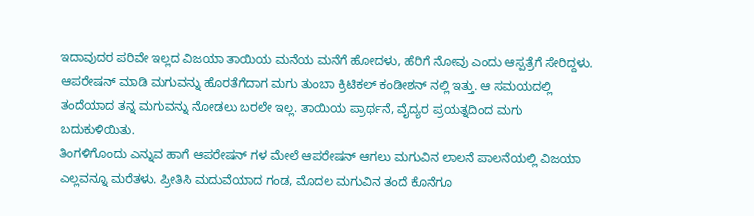ಇದಾವುದರ ಪರಿವೇ ಇಲ್ಲದ ವಿಜಯಾ ತಾಯಿಯ ಮನೆಯ ಮನೆಗೆ ಹೋದಳು, ಹೆರಿಗೆ ನೋವು ಎಂದು ಆಸ್ಪತ್ರೆಗೆ ಸೇರಿದ್ದಳು. ಆಪರೇಷನ್ ಮಾಡಿ ಮಗುವನ್ನು ಹೊರತೆಗೆದಾಗ ಮಗು ತುಂಬಾ ಕ್ರಿಟಿಕಲ್ ಕಂಡೀಶನ್ ನಲ್ಲಿ ಇತ್ತು. ಆ ಸಮಯದಲ್ಲಿ ತಂದೆಯಾದ ತನ್ನ ಮಗುವನ್ನು ನೋಡಲು ಬರಲೇ ಇಲ್ಲ. ತಾಯಿಯ ಪ್ರಾರ್ಥನೆ, ವೈದ್ಯರ ಪ್ರಯತ್ನದಿಂದ ಮಗು ಬದುಕುಳಿಯಿತು.
ತಿಂಗಳಿಗೊಂದು ಎನ್ನುವ ಹಾಗೆ ಆಪರೇಷನ್ ಗಳ ಮೇಲೆ ಆಪರೇಷನ್ ಆಗಲು ಮಗುವಿನ ಲಾಲನೆ ಪಾಲನೆಯಲ್ಲಿ ವಿಜಯಾ ಎಲ್ಲವನ್ನೂ ಮರೆತಳು. ಪ್ರೀತಿಸಿ ಮದುವೆಯಾದ ಗಂಡ, ಮೊದಲ ಮಗುವಿನ ತಂದೆ ಕೊನೆಗೂ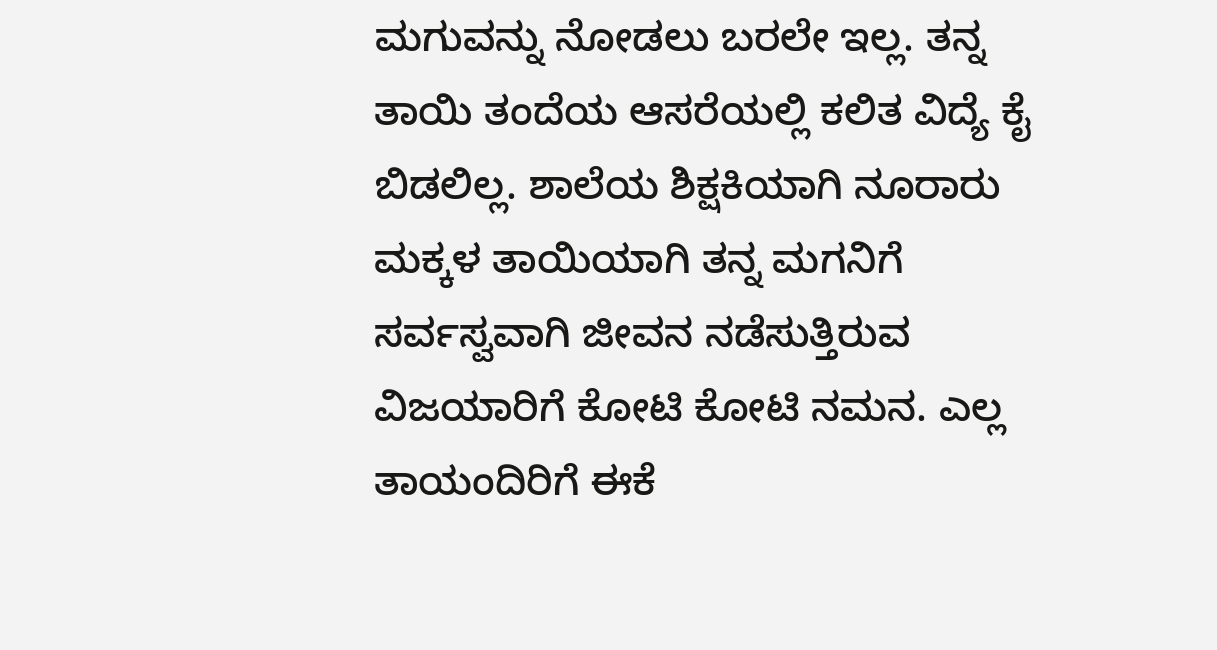ಮಗುವನ್ನು ನೋಡಲು ಬರಲೇ ಇಲ್ಲ. ತನ್ನ ತಾಯಿ ತಂದೆಯ ಆಸರೆಯಲ್ಲಿ ಕಲಿತ ವಿದ್ಯೆ ಕೈ ಬಿಡಲಿಲ್ಲ. ಶಾಲೆಯ ಶಿಕ್ಷಕಿಯಾಗಿ ನೂರಾರು ಮಕ್ಕಳ ತಾಯಿಯಾಗಿ ತನ್ನ ಮಗನಿಗೆ ಸರ್ವಸ್ವವಾಗಿ ಜೀವನ ನಡೆಸುತ್ತಿರುವ ವಿಜಯಾರಿಗೆ ಕೋಟಿ ಕೋಟಿ ನಮನ. ಎಲ್ಲ ತಾಯಂದಿರಿಗೆ ಈಕೆ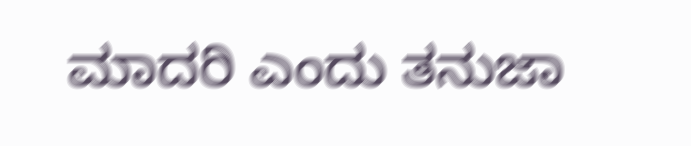ಮಾದರಿ ಎಂದು ತನುಜಾ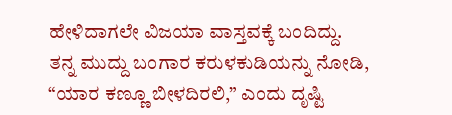ಹೇಳಿದಾಗಲೇ ವಿಜಯಾ ವಾಸ್ತವಕ್ಕೆ ಬಂದಿದ್ದು.
ತನ್ನ ಮುದ್ದು ಬಂಗಾರ ಕರುಳಕುಡಿಯನ್ನು ನೋಡಿ, “ಯಾರ ಕಣ್ಣೂ ಬೀಳದಿರಲಿ,” ಎಂದು ದೃಷ್ಟಿ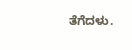ತೆಗೆದಳು.